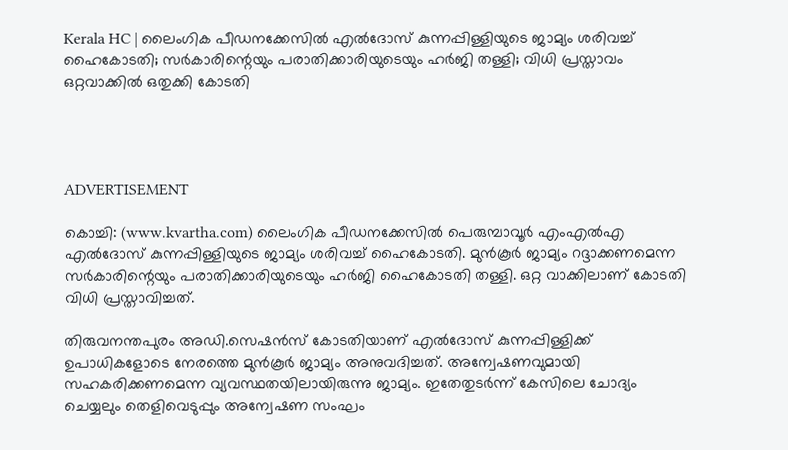Kerala HC | ലൈംഗിക പീഡനക്കേസില്‍ എല്‍ദോസ് കുന്നപ്പിള്ളിയുടെ ജാമ്യം ശരിവച്ച് ഹൈകോടതി; സര്‍കാരിന്റെയും പരാതിക്കാരിയുടെയും ഹര്‍ജി തള്ളി; വിധി പ്രസ്താവം ഒറ്റവാക്കില്‍ ഒതുക്കി കോടതി




ADVERTISEMENT

കൊച്ചി: (www.kvartha.com) ലൈംഗിക പീഡനക്കേസില്‍ പെരുമ്പാവൂര്‍ എംഎല്‍എ എല്‍ദോസ് കുന്നപ്പിള്ളിയുടെ ജാമ്യം ശരിവച്ച് ഹൈകോടതി. മുന്‍കൂര്‍ ജാമ്യം റദ്ദാക്കണമെന്ന സര്‍കാരിന്റെയും പരാതിക്കാരിയുടെയും ഹര്‍ജി ഹൈകോടതി തള്ളി. ഒറ്റ വാക്കിലാണ് കോടതി വിധി പ്രസ്താവിച്ചത്.

തിരുവനന്തപുരം അഡി.സെഷന്‍സ് കോടതിയാണ് എല്‍ദോസ് കുന്നപ്പിള്ളിക്ക് ഉപാധികളോടെ നേരത്തെ മുന്‍കൂര്‍ ജാമ്യം അനുവദിച്ചത്. അന്വേഷണവുമായി സഹകരിക്കണമെന്ന വ്യവസ്ഥതയിലായിരുന്നു ജാമ്യം. ഇതേതുടര്‍ന്ന് കേസിലെ ചോദ്യം ചെയ്യലും തെളിവെടുപ്പും അന്വേഷണ സംഘം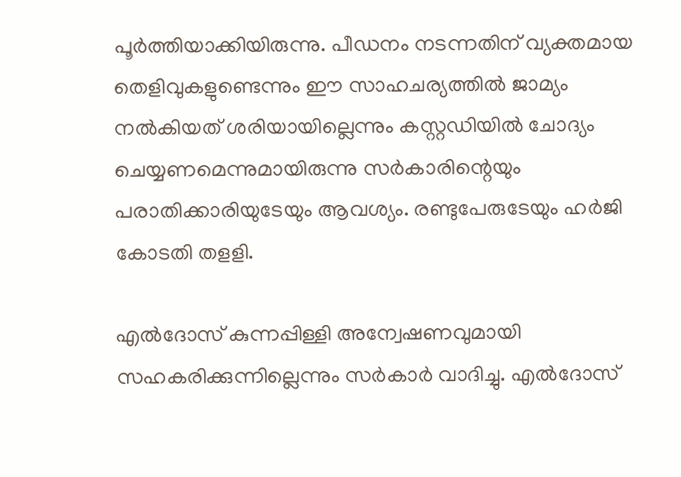പൂര്‍ത്തിയാക്കിയിരുന്നു. പീഡനം നടന്നതിന് വ്യക്തമായ തെളിവുകളുണ്ടെന്നും ഈ സാഹചര്യത്തില്‍ ജാമ്യം നല്‍കിയത് ശരിയായില്ലെന്നും കസ്റ്റഡിയില്‍ ചോദ്യം ചെയ്യണമെന്നുമായിരുന്നു സര്‍കാരിന്റെയും പരാതിക്കാരിയുടേയും ആവശ്യം. രണ്ടുപേരുടേയും ഹര്‍ജി കോടതി തളളി.

എല്‍ദോസ് കുന്നപ്പിള്ളി അന്വേഷണവുമായി സഹകരിക്കുന്നില്ലെന്നും സര്‍കാര്‍ വാദിച്ചു. എല്‍ദോസ്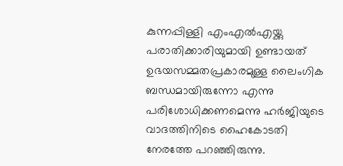കുന്നപ്പിള്ളി എംഎല്‍എയ്ക്കു പരാതിക്കാരിയുമായി ഉണ്ടായത് ഉഭയസമ്മതപ്രകാരമുള്ള ലൈംഗിക ബന്ധമായിരുന്നോ എന്നു പരിശോധിക്കണമെന്നു ഹര്‍ജിയുടെ വാദത്തിനിടെ ഹൈകോടതി നേരത്തേ പറഞ്ഞിരുന്നു.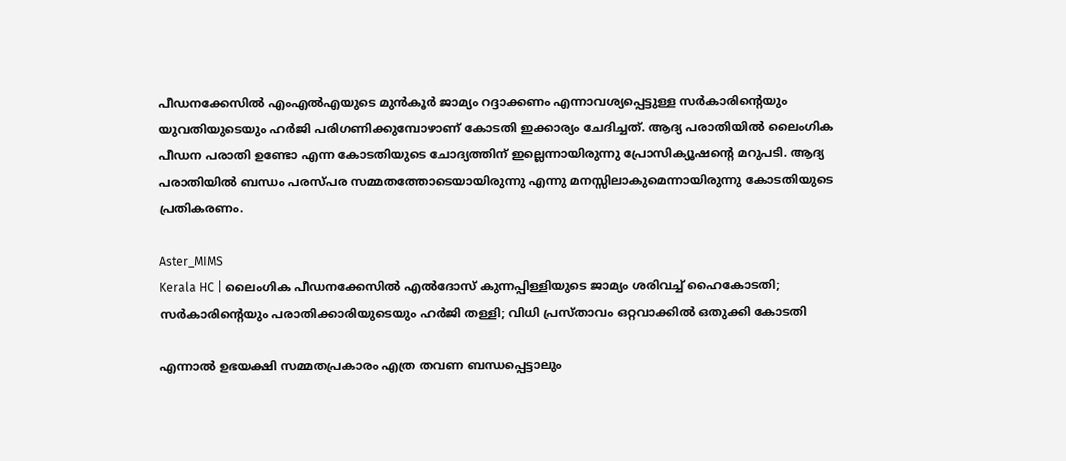പീഡനക്കേസില്‍ എംഎല്‍എയുടെ മുന്‍കൂര്‍ ജാമ്യം റദ്ദാക്കണം എന്നാവശ്യപ്പെട്ടുള്ള സര്‍കാരിന്റെയും യുവതിയുടെയും ഹര്‍ജി പരിഗണിക്കുമ്പോഴാണ് കോടതി ഇക്കാര്യം ചേദിച്ചത്. ആദ്യ പരാതിയില്‍ ലൈംഗിക പീഡന പരാതി ഉണ്ടോ എന്ന കോടതിയുടെ ചോദ്യത്തിന് ഇല്ലെന്നായിരുന്നു പ്രോസിക്യൂഷന്റെ മറുപടി. ആദ്യ പരാതിയില്‍ ബന്ധം പരസ്പര സമ്മതത്തോടെയായിരുന്നു എന്നു മനസ്സിലാകുമെന്നായിരുന്നു കോടതിയുടെ പ്രതികരണം.

Aster_MIMS
Kerala HC | ലൈംഗിക പീഡനക്കേസില്‍ എല്‍ദോസ് കുന്നപ്പിള്ളിയുടെ ജാമ്യം ശരിവച്ച് ഹൈകോടതി; സര്‍കാരിന്റെയും പരാതിക്കാരിയുടെയും ഹര്‍ജി തള്ളി; വിധി പ്രസ്താവം ഒറ്റവാക്കില്‍ ഒതുക്കി കോടതി

എന്നാല്‍ ഉഭയക്ഷി സമ്മതപ്രകാരം എത്ര തവണ ബന്ധപ്പെട്ടാലും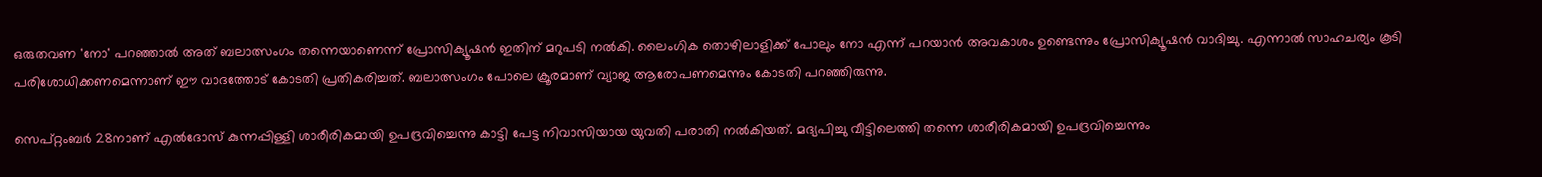ഒരുതവണ 'നോ' പറഞ്ഞാല്‍ അത് ബലാത്സംഗം തന്നെയാണെന്ന് പ്രോസിക്യൂഷന്‍ ഇതിന് മറുപടി നല്‍കി. ലൈംഗിക തൊഴിലാളിക്ക് പോലും നോ എന്ന് പറയാന്‍ അവകാശം ഉണ്ടെന്നും പ്രോസിക്യൂഷന്‍ വാദിച്ചു. എന്നാല്‍ സാഹചര്യം കൂടി പരിശോധിക്കണമെന്നാണ് ഈ വാദത്തോട് കോടതി പ്രതികരിച്ചത്. ബലാത്സംഗം പോലെ ക്രൂരമാണ് വ്യാജ ആരോപണമെന്നും കോടതി പറഞ്ഞിരുന്നു.

സെപ്റ്റംബര്‍ 28നാണ് എല്‍ദോസ് കുന്നപ്പിള്ളി ശാരീരികമായി ഉപദ്രവിച്ചെന്നു കാട്ടി പേട്ട നിവാസിയായ യുവതി പരാതി നല്‍കിയത്. മദ്യപിച്ചു വീട്ടിലെത്തി തന്നെ ശാരീരികമായി ഉപദ്രവിച്ചെന്നും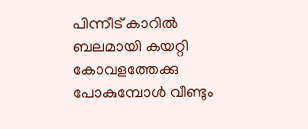പിന്നീട് കാറില്‍ ബലമായി കയറ്റി കോവളത്തേക്കു പോകുമ്പോള്‍ വീണ്ടും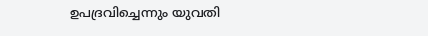ഉപദ്രവിച്ചെന്നും യുവതി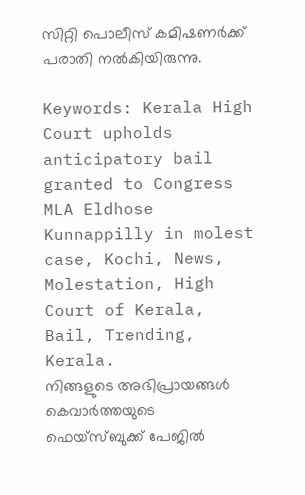സിറ്റി പൊലീസ് കമിഷണര്‍ക്ക് പരാതി നല്‍കിയിരുന്നു.

Keywords: Kerala High Court upholds anticipatory bail granted to Congress MLA Eldhose Kunnappilly in molest case, Kochi, News, Molestation, High Court of Kerala, Bail, Trending, Kerala.
നിങ്ങളുടെ അഭിപ്രായങ്ങൾ കെവാർത്തയുടെ ഫെയ്‌സ്‌ബുക്ക് പേജിൽ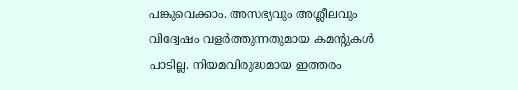പങ്കുവെക്കാം. അസഭ്യവും അശ്ലീലവും വിദ്വേഷം വളർത്തുന്നതുമായ കമന്റുകൾ പാടില്ല. നിയമവിരുദ്ധമായ ഇത്തരം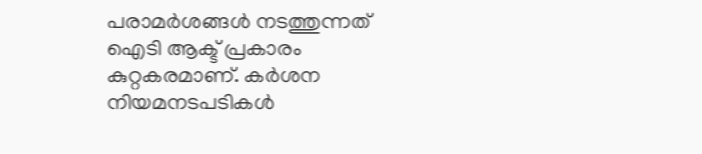പരാമർശങ്ങൾ നടത്തുന്നത് ഐടി ആക്ട് പ്രകാരം കുറ്റകരമാണ്. കർശന നിയമനടപടികൾ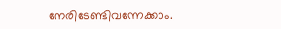നേരിടേണ്ടിവന്നേക്കാം.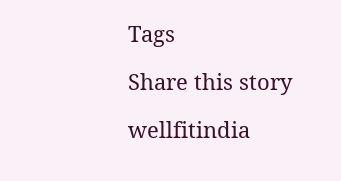Tags

Share this story

wellfitindia